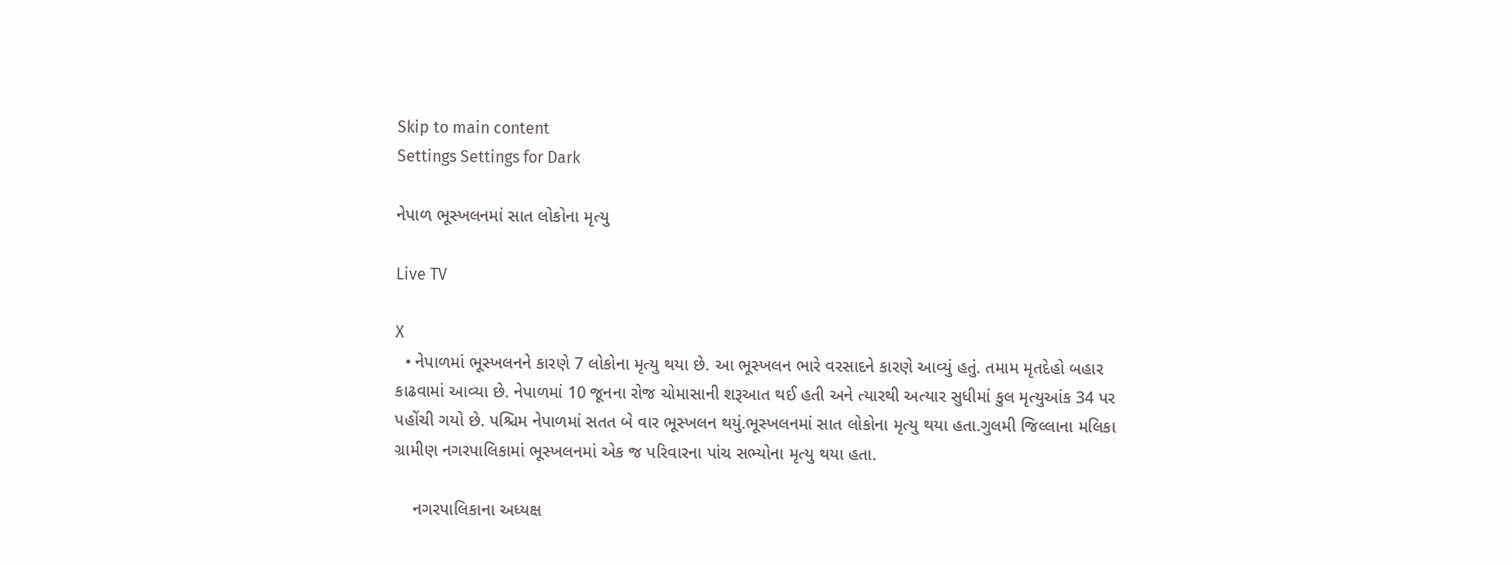Skip to main content
Settings Settings for Dark

નેપાળ ભૂસ્ખલનમાં સાત લોકોના મૃત્યુ

Live TV

X
  • નેપાળમાં ભૂસ્ખલનને કારણે 7 લોકોના મૃત્યુ થયા છે. આ ભૂસ્ખલન ભારે વરસાદને કારણે આવ્યું હતું. તમામ મૃતદેહો બહાર કાઢવામાં આવ્યા છે. નેપાળમાં 10 જૂનના રોજ ચોમાસાની શરૂઆત થઈ હતી અને ત્યારથી અત્યાર સુધીમાં કુલ મૃત્યુઆંક 34 પર પહોંચી ગયો છે. પશ્ચિમ નેપાળમાં સતત બે વાર ભૂસ્ખલન થયું.ભૂસ્ખલનમાં સાત લોકોના મૃત્યુ થયા હતા.ગુલમી જિલ્લાના મલિકા ગ્રામીણ નગરપાલિકામાં ભૂસ્ખલનમાં એક જ પરિવારના પાંચ સભ્યોના મૃત્યુ થયા હતા.

    નગરપાલિકાના અધ્યક્ષ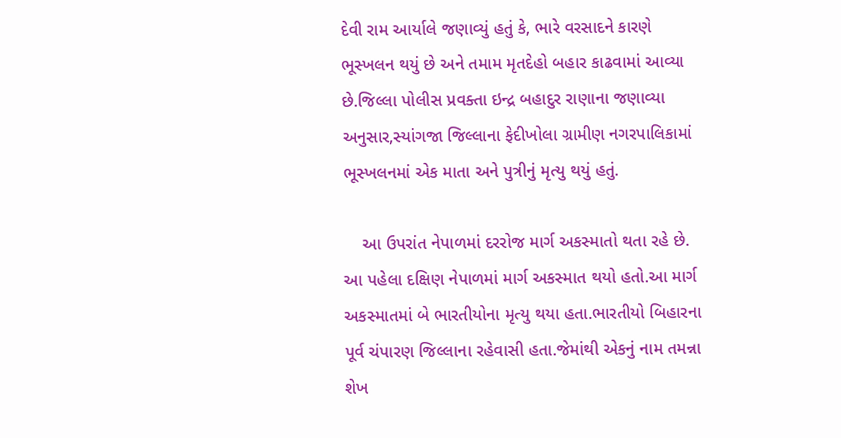દેવી રામ આર્યાલે જણાવ્યું હતું કે, ભારે વરસાદને કારણે ભૂસ્ખલન થયું છે અને તમામ મૃતદેહો બહાર કાઢવામાં આવ્યા છે.જિલ્લા પોલીસ પ્રવક્તા ઇન્દ્ર બહાદુર રાણાના જણાવ્યા અનુસાર,સ્યાંગજા જિલ્લાના ફેદીખોલા ગ્રામીણ નગરપાલિકામાં ભૂસ્ખલનમાં એક માતા અને પુત્રીનું મૃત્યુ થયું હતું.

    આ ઉપરાંત નેપાળમાં દરરોજ માર્ગ અકસ્માતો થતા રહે છે. આ પહેલા દક્ષિણ નેપાળમાં માર્ગ અકસ્માત થયો હતો.આ માર્ગ અકસ્માતમાં બે ભારતીયોના મૃત્યુ થયા હતા.ભારતીયો બિહારના પૂર્વ ચંપારણ જિલ્લાના રહેવાસી હતા.જેમાંથી એકનું નામ તમન્ના શેખ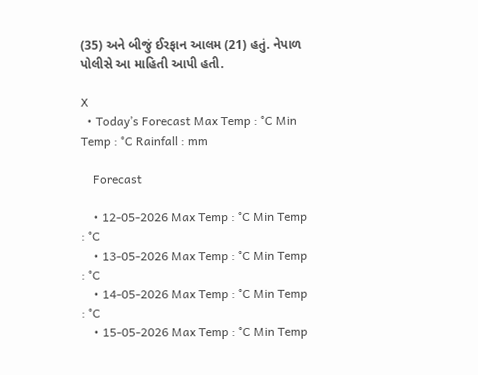(35) અને બીજું ઈરફાન આલમ (21) હતું. નેપાળ પોલીસે આ માહિતી આપી હતી.

X
  • Today’s Forecast Max Temp : °C Min Temp : °C Rainfall : mm

    Forecast

    • 12-05-2026 Max Temp : °C Min Temp : °C
    • 13-05-2026 Max Temp : °C Min Temp : °C
    • 14-05-2026 Max Temp : °C Min Temp : °C
    • 15-05-2026 Max Temp : °C Min Temp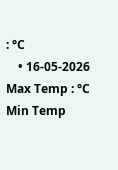: °C
    • 16-05-2026 Max Temp : °C Min Temp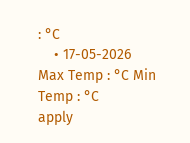: °C
    • 17-05-2026 Max Temp : °C Min Temp : °C
apply